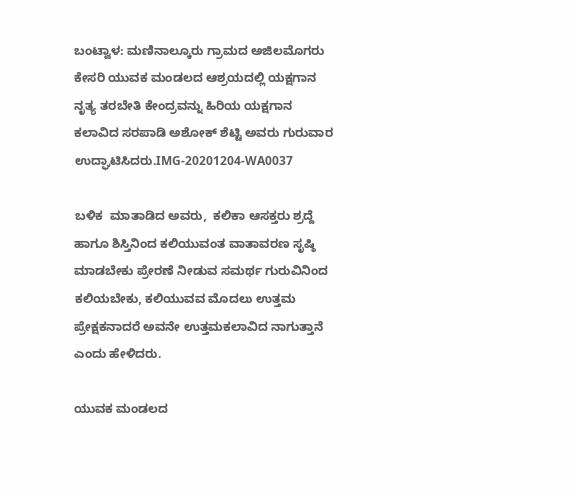ಬಂಟ್ವಾಳ: ಮಣಿನಾಲ್ಕೂರು ಗ್ರಾಮದ ಅಜಿಲಮೊಗರು ಕೇಸರಿ ಯುವಕ ಮಂಡಲದ ಆಶ್ರಯದಲ್ಲಿ ಯಕ್ಷಗಾನ ನೃತ್ಯ ತರಬೇತಿ ಕೇಂದ್ರವನ್ನು ಹಿರಿಯ ಯಕ್ಷಗಾನ ಕಲಾವಿದ ಸರಪಾಡಿ ಅಶೋಕ್ ಶೆಟ್ಟಿ ಅವರು ಗುರುವಾರ ಉದ್ಘಾಟಿಸಿದರು.IMG-20201204-WA0037

ಬಳಿಕ  ಮಾತಾಡಿದ ಅವರು,  ಕಲಿಕಾ ಆಸಕ್ತರು ಶ್ರದ್ದೆ ಹಾಗೂ ಶಿಸ್ತಿನಿಂದ ಕಲಿಯುವಂತ ವಾತಾವರಣ ಸೃಷ್ಠಿ ಮಾಡಬೇಕು ಪ್ರೇರಣೆ ನೀಡುವ ಸಮರ್ಥ ಗುರುವಿನಿಂದ ಕಲಿಯಬೇಕು, ಕಲಿಯುವವ ಮೊದಲು ಉತ್ತಮ ಪ್ರೇಕ್ಷಕನಾದರೆ ಅವನೇ ಉತ್ತಮಕಲಾವಿದ ನಾಗುತ್ತಾನೆ ಎಂದು ಹೇಳಿದರು.

ಯುವಕ ಮಂಡಲದ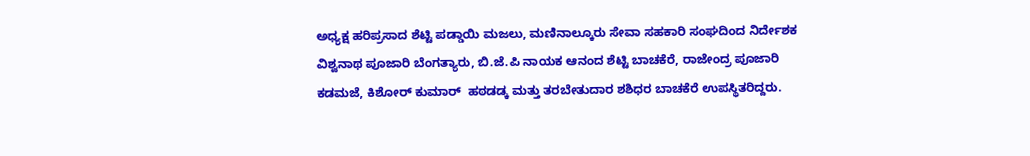ಅಧ್ಯಕ್ಷ ಹರಿಪ್ರಸಾದ ಶೆಟ್ಟಿ ಪಡ್ಡಾಯಿ ಮಜಲು, ಮಣಿನಾಲ್ಕೂರು ಸೇವಾ ಸಹಕಾರಿ ಸಂಘದಿಂದ ನಿರ್ದೇಶಕ ವಿಶ್ವನಾಥ ಪೂಜಾರಿ ಬೆಂಗತ್ಯಾರು, ಬಿ.ಜೆ.ಪಿ ನಾಯಕ ಆನಂದ ಶೆಟ್ಟಿ ಬಾಚಕೆರೆ, ರಾಜೇಂದ್ರ ಪೂಜಾರಿ ಕಡಮಜೆ, ಕಿಶೋರ್ ಕುಮಾರ್  ಹಠಡಡ್ಕ ಮತ್ತು ತರಬೇತುದಾರ ಶಶಿಧರ ಬಾಚಕೆರೆ ಉಪಸ್ಥಿತರಿದ್ದರು.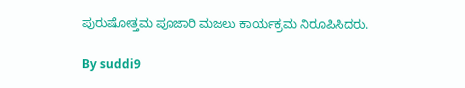ಪುರುಷೋತ್ತಮ ಪೂಜಾರಿ ಮಜಲು ಕಾರ್ಯಕ್ರಮ ನಿರೂಪಿಸಿದರು.

By suddi9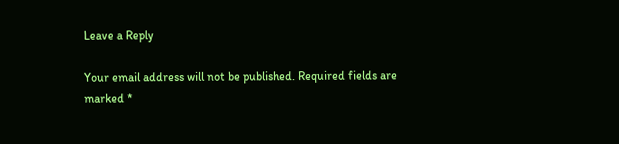Leave a Reply

Your email address will not be published. Required fields are marked *